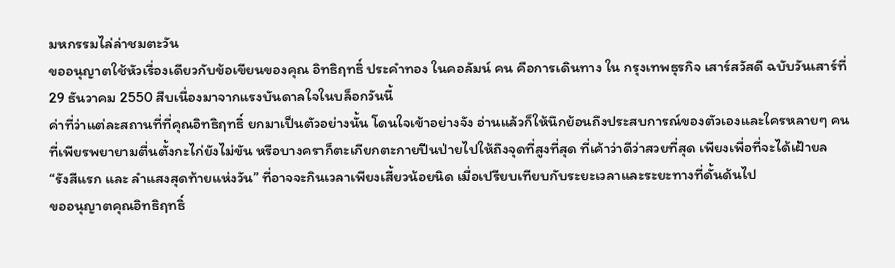มหกรรมไล่ล่าชมตะวัน
ขออนุญาตใช้หัวเรื่องเดียวกับข้อเขียนของคุณ อิทธิฤทธิ์ ประคำทอง ในคอลัมน์ คน คือการเดินทาง ใน กรุงเทพธุรกิจ เสาร์สวัสดี ฉบับวันเสาร์ที่ 29 ธันวาคม 2550 สืบเนื่องมาจากแรงบันดาลใจในบล็อกวันนี้
ค่าที่ว่าแต่ละสถานที่ที่คุณอิทธิฤทธิ์ ยกมาเป็นตัวอย่างนั้น โดนใจเข้าอย่างจัง อ่านแล้วก็ให้นึกย้อนถึงประสบการณ์ของตัวเองและใครหลายๆ คนที่เพียรพยายามตื่นตั้งกะไก่ยังไม่ขัน หรือบางคราก็ตะเกียกตะกายปีนป่ายไปให้ถึงจุดที่สูงที่สุด ที่เค้าว่าดีว่าสวยที่สุด เพียงเพื่อที่จะได้เฝ้ายล “รังสีแรก และ ลำแสงสุดท้ายแห่งวัน” ที่อาจจะกินเวลาเพียงเสี้ยวน้อยนิด เมื่อเปรียบเทียบกับระยะเวลาและระยะทางที่ดั้นด้นไป
ขออนุญาตคุณอิทธิฤทธิ์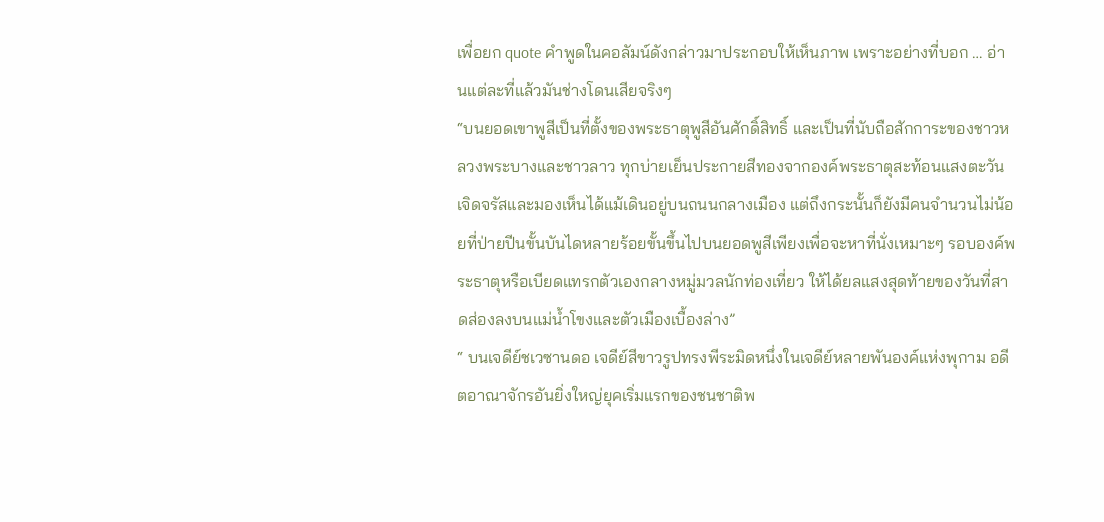เพื่อยก quote คำพูดในคอลัมน์ดังกล่าวมาประกอบให้เห็นภาพ เพราะอย่างที่บอก … อ่านแต่ละที่แล้วมันช่างโดนเสียจริงๆ
“บนยอดเขาพูสีเป็นที่ตั้งของพระธาตุพูสีอันศักดิ์สิทธิ์ และเป็นที่นับถือสักการะของชาวหลวงพระบางและชาวลาว ทุกบ่ายเย็นประกายสีทองจากองค์พระธาตุสะท้อนแสงตะวันเจิดจรัสและมองเห็นได้แม้เดินอยู่บนถนนกลางเมือง แต่ถึงกระนั้นก็ยังมีคนจำนวนไม่น้อยที่ป่ายปีนขั้นบันไดหลายร้อยขั้นขึ้นไปบนยอดพูสีเพียงเพื่อจะหาที่นั่งเหมาะๆ รอบองค์พระธาตุหรือเบียดแทรกตัวเองกลางหมู่มวลนักท่องเที่ยว ให้ได้ยลแสงสุดท้ายของวันที่สาดส่องลงบนแม่น้ำโขงและตัวเมืองเบื้องล่าง”
“ บนเจดีย์ชเวซานดอ เจดีย์สีขาวรูปทรงพีระมิดหนึ่งในเจดีย์หลายพันองค์แห่งพุกาม อดีตอาณาจักรอันยิ่งใหญ่ยุคเริ่มแรกของชนชาติพ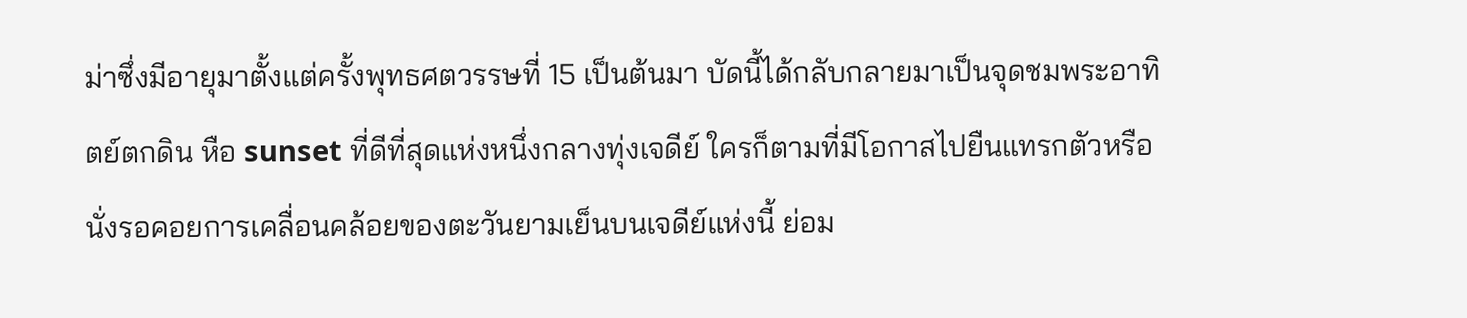ม่าซึ่งมีอายุมาตั้งแต่ครั้งพุทธศตวรรษที่ 15 เป็นต้นมา บัดนี้ได้กลับกลายมาเป็นจุดชมพระอาทิตย์ตกดิน หือ sunset ที่ดีที่สุดแห่งหนึ่งกลางทุ่งเจดีย์ ใครก็ตามที่มีโอกาสไปยืนแทรกตัวหรือนั่งรอคอยการเคลื่อนคล้อยของตะวันยามเย็นบนเจดีย์แห่งนี้ ย่อม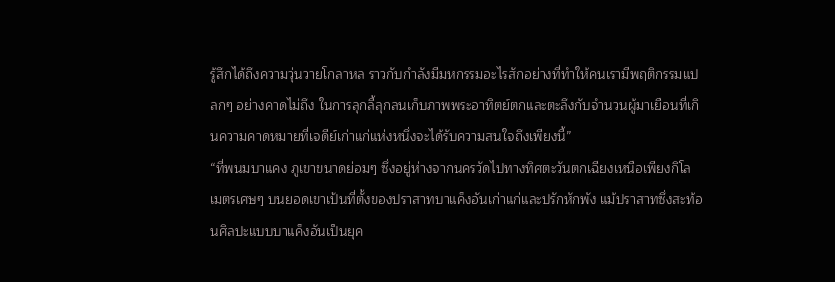รู้สึกได้ถึงความวุ่นวายโกลาหล ราวกับกำลังมีมหกรรมอะไรสักอย่างที่ทำให้คนเรามีพฤติกรรมแปลกๆ อย่างคาดไม่ถึง ในการลุกลี้ลุกลนเก็บภาพพระอาทิตย์ตกและตะลึงกับจำนวนผู้มาเยือนที่เกินความคาดหมายที่เจดีย์เก่าแก่แห่งหนึ่งจะได้รับความสนใจถึงเพียงนี้”
“ที่พนมบาแคง ภูเขาขนาดย่อมๆ ซึ่งอยู่ห่างจากนครวัดไปทางทิศตะวันตกเฉียงเหนือเพียงกิโลเมตรเศษๆ บนยอดเขาเป้นที่ตั้งของปราสาทบาแค็งอันเก่าแก่และปรักหักพัง แม้ปราสาทซึ่งสะท้อนศิลปะแบบบาแค็งอันเป็นยุค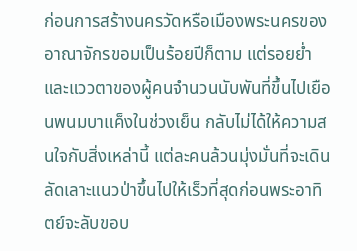ก่อนการสร้างนครวัดหรือเมืองพระนครของอาณาจักรขอมเป็นร้อยปีก็ตาม แต่รอยย่ำและแววตาของผู้คนจำนวนนับพันที่ขึ้นไปเยือนพนมบาแค็งในช่วงเย็น กลับไม่ได้ให้ความสนใจกับสิ่งเหล่านี้ แต่ละคนล้วนมุ่งมั่นที่จะเดินลัดเลาะแนวป่าขึ้นไปให้เร็วที่สุดก่อนพระอาทิตย์จะลับขอบ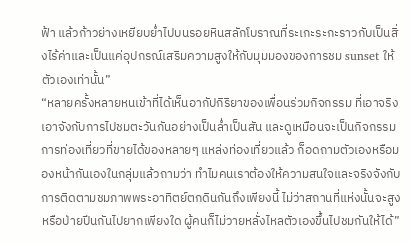ฟ้า แล้วก้าวย่างเหยียบย่ำไปบนรอยหินสลักโบราณที่ระเกะระกะราวกับเป็นสิ่งไร้ค่าและเป็นแค่อุปกรณ์เสริมความสูงให้กับมุมมองของการชม sunset ให้ตัวเองเท่านั้น”
“หลายครั้งหลายหนเข้าที่ได้เห็นอากัปกิริยาของเพื่อนร่วมกิจกรรม ที่เอาจริงเอาจังกับการไปชมตะวันกันอย่างเป็นล่ำเป็นสัน และดูเหมือนจะเป็นกิจกรรมการท่องเที่ยวที่ขายได้ของหลายๆ แหล่งท่องเที่ยวแล้ว ก็อดถามตัวเองหรือมองหน้ากันเองในกลุ่มแล้วถามว่า ทำไมคนเราต้องให้ความสนใจและจริงจังกับการติดตามชมภาพพระอาทิตย์ตกดินกันถึงเพียงนี้ ไม่ว่าสถานที่แห่งนั้นจะสูงหรือป่ายปีนกันไปยากเพียงใด ผู้คนก็ไม่วายหลั่งไหลตัวเองขึ้นไปชมกันให้ได้”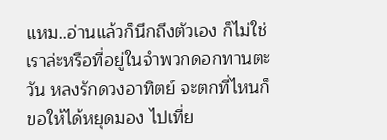แหม..อ่านแล้วก็นึกถึงตัวเอง ก็ไม่ใช่เราล่ะหรือที่อยู่ในจำพวกดอกทานตะวัน หลงรักดวงอาทิตย์ จะตกที่ไหนก็ขอให้ได้หยุดมอง ไปเที่ย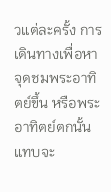วแต่ละครั้ง การเดินทางเพื่อหาจุดชมพระอาทิตย์ขึ้น หรือพระอาทิตย์ตกนั้นแทบจะ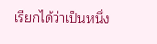เรียกได้ว่าเป็นหนึ่ง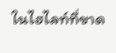ในไฮไลท์ที่ขาด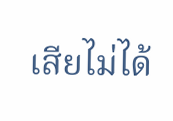เสียไม่ได้